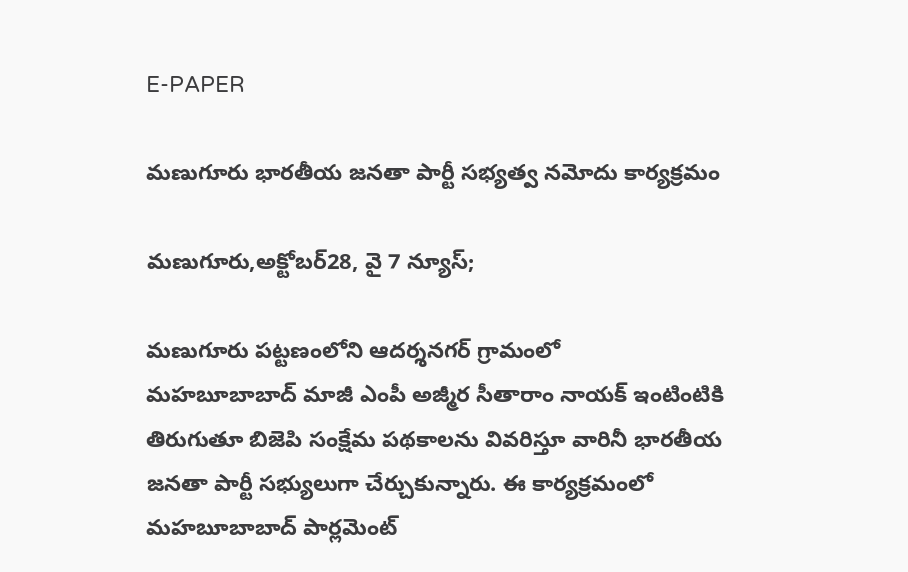E-PAPER

మణుగూరు భారతీయ జనతా పార్టీ సభ్యత్వ నమోదు కార్యక్రమం

మణుగూరు,అక్టోబర్28, వై 7 న్యూస్;

మణుగూరు పట్టణంలోని ఆదర్శనగర్ గ్రామంలో
మహబూబాబాద్ మాజీ ఎంపీ అజ్మీర సీతారాం నాయక్ ఇంటింటికి తిరుగుతూ బిజెపి సంక్షేమ పథకాలను వివరిస్తూ వారినీ భారతీయ జనతా పార్టీ సభ్యులుగా చేర్చుకున్నారు. ఈ కార్యక్రమంలో మహబూబాబాద్ పార్లమెంట్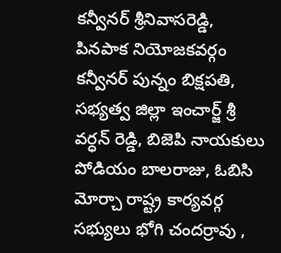కన్వీనర్ శ్రీనివాసరెడ్డి, పినపాక నియోజకవర్గం కన్వీనర్ పున్నం బిక్షపతి, సభ్యత్వ జిల్లా ఇంచార్జ్ శ్రీ వర్ధన్ రెడ్డి, బిజెపి నాయకులు పోడియం బాలరాజు, ఓబిసి మోర్చా రాష్ట్ర కార్యవర్గ సభ్యులు భోగి చందర్రావు ,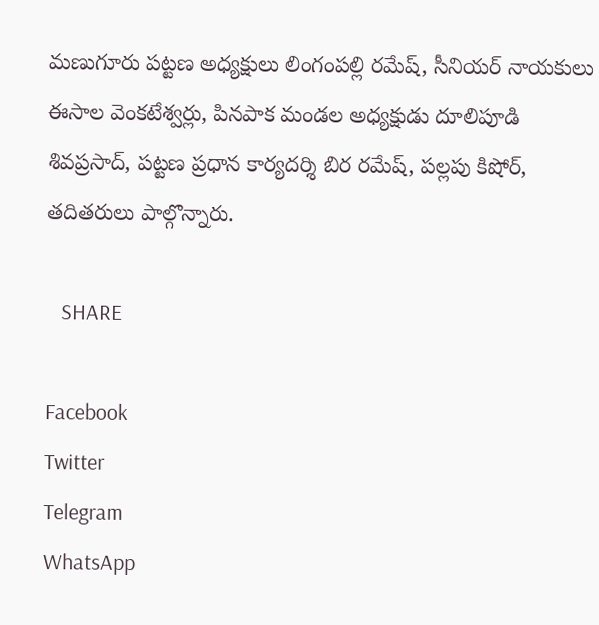మణుగూరు పట్టణ అధ్యక్షులు లింగంపల్లి రమేష్, సీనియర్ నాయకులు ఈసాల వెంకటేశ్వర్లు, పినపాక మండల అధ్యక్షుడు దూలిపూడి శివప్రసాద్, పట్టణ ప్రధాన కార్యదర్శి బిర రమేష్, పల్లపు కిషోర్, తదితరులు పాల్గొన్నారు.

   SHARE

Facebook
Twitter
Telegram
WhatsApp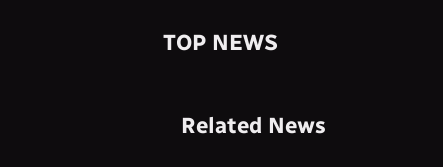TOP NEWS

   Related News